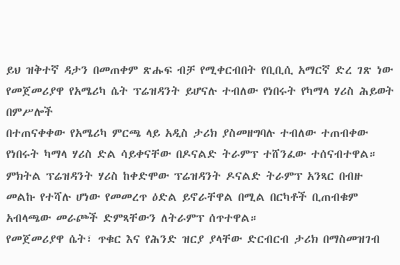ይህ ዝቅተኛ ዳታን በመጠቀም ጽሑፍ ብቻ የሚቀርብበት የቢቢሲ አማርኛ ድረ ገጽ ነው
የመጀመሪያዋ የአሜሪካ ሴት ፕሬዝዳንት ይሆናሉ ተብለው የነበሩት የካማላ ሃሪስ ሕይወት በምሥሎች
በተጠናቀቀው የአሜሪካ ምርጫ ላይ አዲስ ታሪክ ያስመዘግባሉ ተብለው ተጠብቀው የነበሩት ካማላ ሃሪስ ድል ሳይቀናቸው በዶናልድ ትራምፕ ተሸንፈው ተሰናብተዋል።
ምክትል ፕሬዝዳንት ሃሪስ ከቀድሞው ፕሬዝዳንት ዶናልድ ትራምፕ አንጻር በብዙ መልኩ የተሻሉ ሆነው የመመረጥ ዕድል ይኖራቸዋል በሚል በርካቶች ቢጠብቁም አብላጫው መራጮች ድምጻቸውን ለትራምፕ ሰጥተዋል።
የመጀመሪያዋ ሴት፣ ጥቁር እና የሕንድ ዝርያ ያላቸው ድርብርብ ታሪክ በማስመዝገብ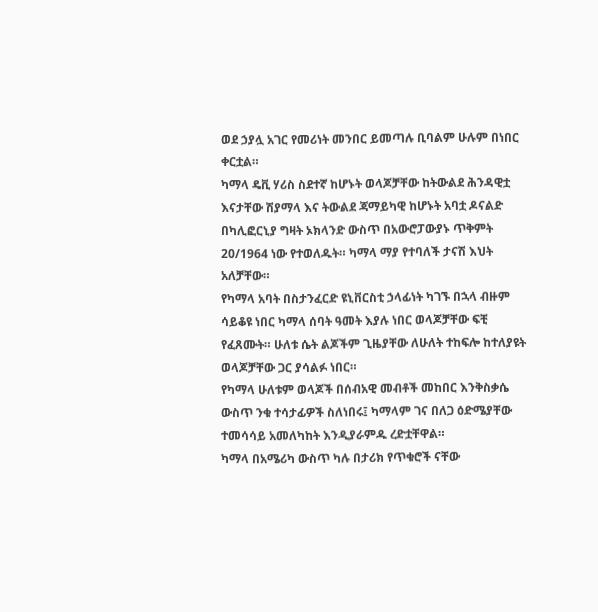ወደ ኃያሏ አገር የመሪነት መንበር ይመጣሉ ቢባልም ሁሉም በነበር ቀርቷል።
ካማላ ዴቪ ሃሪስ ስደተኛ ከሆኑት ወላጆቻቸው ከትውልደ ሕንዳዊቷ እናታቸው ሽያማላ እና ትውልደ ጃማይካዊ ከሆኑት አባቷ ዶናልድ በካሊፎርኒያ ግዛት ኦክላንድ ውስጥ በአውሮፓውያኑ ጥቅምት 20/1964 ነው የተወለዱት። ካማላ ማያ የተባለች ታናሽ እህት አለቻቸው።
የካማላ አባት በስታንፈርድ ዩኒቨርስቲ ኃላፊነት ካገኙ በኋላ ብዙም ሳይቆዩ ነበር ካማላ ሰባት ዓመት እያሉ ነበር ወላጆቻቸው ፍቺ የፈጸሙት። ሁለቱ ሴት ልጆችም ጊዜያቸው ለሁለት ተከፍሎ ከተለያዩት ወላጆቻቸው ጋር ያሳልፉ ነበር።
የካማላ ሁለቱም ወላጆች በሰብአዊ መብቶች መከበር እንቅስቃሴ ውስጥ ንቁ ተሳታፊዎች ስለነበሩ፤ ካማላም ገና በለጋ ዕድሜያቸው ተመሳሳይ አመለካከት እንዲያራምዱ ረድቷቸዋል።
ካማላ በአሜሪካ ውስጥ ካሉ በታሪክ የጥቁሮች ናቸው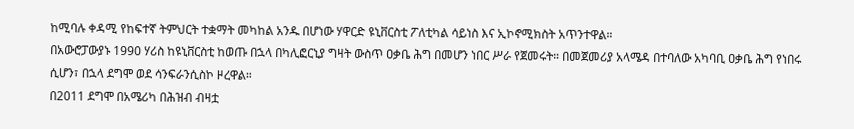ከሚባሉ ቀዳሚ የከፍተኛ ትምህርት ተቋማት መካከል አንዱ በሆነው ሃዋርድ ዩኒቨርስቲ ፖለቲካል ሳይነስ እና ኢኮኖሚክስት አጥንተዋል።
በአውሮፓውያኑ 1990 ሃሪስ ከዩኒቨርስቲ ከወጡ በኋላ በካሊፎርኒያ ግዛት ውስጥ ዐቃቤ ሕግ በመሆን ነበር ሥራ የጀመሩት። በመጀመሪያ አላሜዳ በተባለው አካባቢ ዐቃቤ ሕግ የነበሩ ሲሆን፣ በኋላ ደግሞ ወደ ሳንፍራንሲስኮ ዞረዋል።
በ2011 ደግሞ በአሜሪካ በሕዝብ ብዛቷ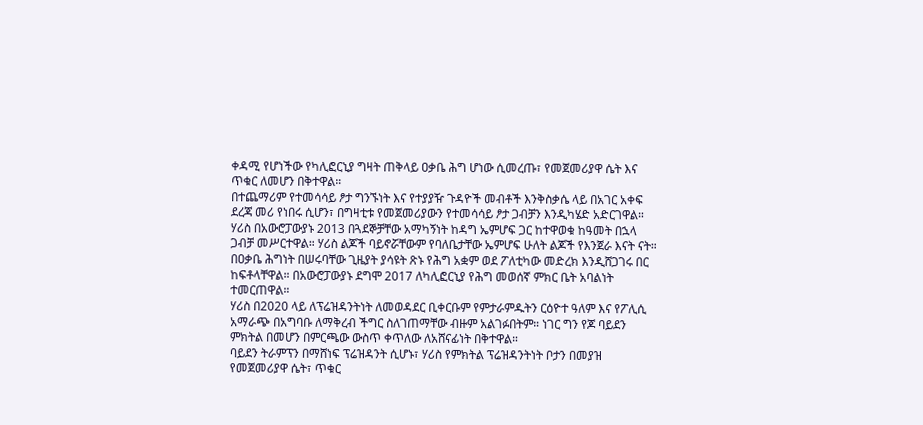ቀዳሚ የሆነችው የካሊፎርኒያ ግዛት ጠቅላይ ዐቃቤ ሕግ ሆነው ሲመረጡ፣ የመጀመሪያዋ ሴት እና ጥቁር ለመሆን በቅተዋል።
በተጨማሪም የተመሳሳይ ፆታ ግንኙነት እና የተያያዥ ጉዳዮች መብቶች እንቅስቃሴ ላይ በአገር አቀፍ ደረጃ መሪ የነበሩ ሲሆን፣ በግዛቲቱ የመጀመሪያውን የተመሳሳይ ፆታ ጋብቻን እንዲካሄድ አድርገዋል።
ሃሪስ በአውሮፓውያኑ 2013 በጓደኞቻቸው አማካኝነት ከዳግ ኤምሆፍ ጋር ከተዋወቁ ከዓመት በኋላ ጋብቻ መሥርተዋል። ሃሪስ ልጆች ባይኖሯቸውም የባለቤታቸው ኤምሆፍ ሁለት ልጆች የእንጀራ እናት ናት።
በዐቃቤ ሕግነት በሠሩባቸው ጊዜያት ያሳዩት ጽኑ የሕግ አቋም ወደ ፖለቲካው መድረክ እንዲሸጋገሩ በር ከፍቶላቸዋል። በአውሮፓውያኑ ደግሞ 2017 ለካሊፎርኒያ የሕግ መወሰኛ ምክር ቤት አባልነት ተመርጠዋል።
ሃሪስ በ2020 ላይ ለፕሬዝዳንትነት ለመወዳደር ቢቀርቡም የምታራምዱትን ርዕዮተ ዓለም እና የፖሊሲ አማራጭ በአግባቡ ለማቅረብ ችግር ስለገጠማቸው ብዙም አልገፉበትም። ነገር ግን የጆ ባይደን ምክትል በመሆን በምርጫው ውስጥ ቀጥለው ለአሸናፊነት በቅተዋል።
ባይደን ትራምፕን በማሸነፍ ፕሬዝዳንት ሲሆኑ፣ ሃሪስ የምክትል ፕሬዝዳንትነት ቦታን በመያዝ የመጀመሪያዋ ሴት፣ ጥቁር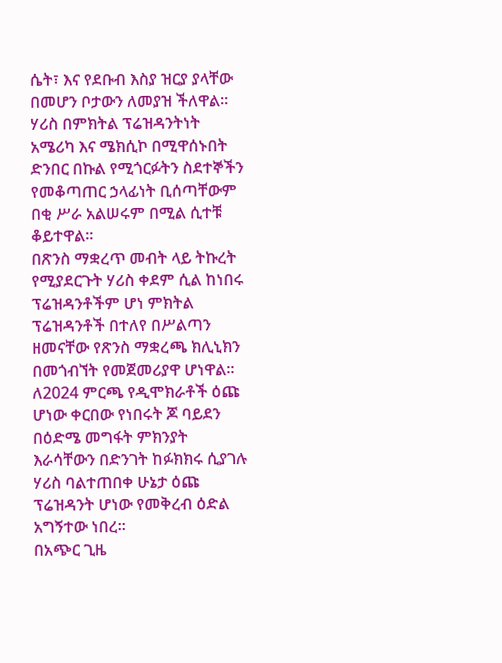ሴት፣ እና የደቡብ እስያ ዝርያ ያላቸው በመሆን ቦታውን ለመያዝ ችለዋል።
ሃሪስ በምክትል ፕሬዝዳንትነት አሜሪካ እና ሜክሲኮ በሚዋሰኑበት ድንበር በኩል የሚጎርፉትን ስደተኞችን የመቆጣጠር ኃላፊነት ቢሰጣቸውም በቂ ሥራ አልሠሩም በሚል ሲተቹ ቆይተዋል።
በጽንስ ማቋረጥ መብት ላይ ትኩረት የሚያደርጉት ሃሪስ ቀደም ሲል ከነበሩ ፕሬዝዳንቶችም ሆነ ምክትል ፕሬዝዳንቶች በተለየ በሥልጣን ዘመናቸው የጽንስ ማቋረጫ ክሊኒክን በመጎብኘት የመጀመሪያዋ ሆነዋል።
ለ2024 ምርጫ የዲሞክራቶች ዕጩ ሆነው ቀርበው የነበሩት ጆ ባይደን በዕድሜ መግፋት ምክንያት እራሳቸውን በድንገት ከፉክክሩ ሲያገሉ ሃሪስ ባልተጠበቀ ሁኔታ ዕጩ ፕሬዝዳንት ሆነው የመቅረብ ዕድል አግኝተው ነበረ።
በአጭር ጊዜ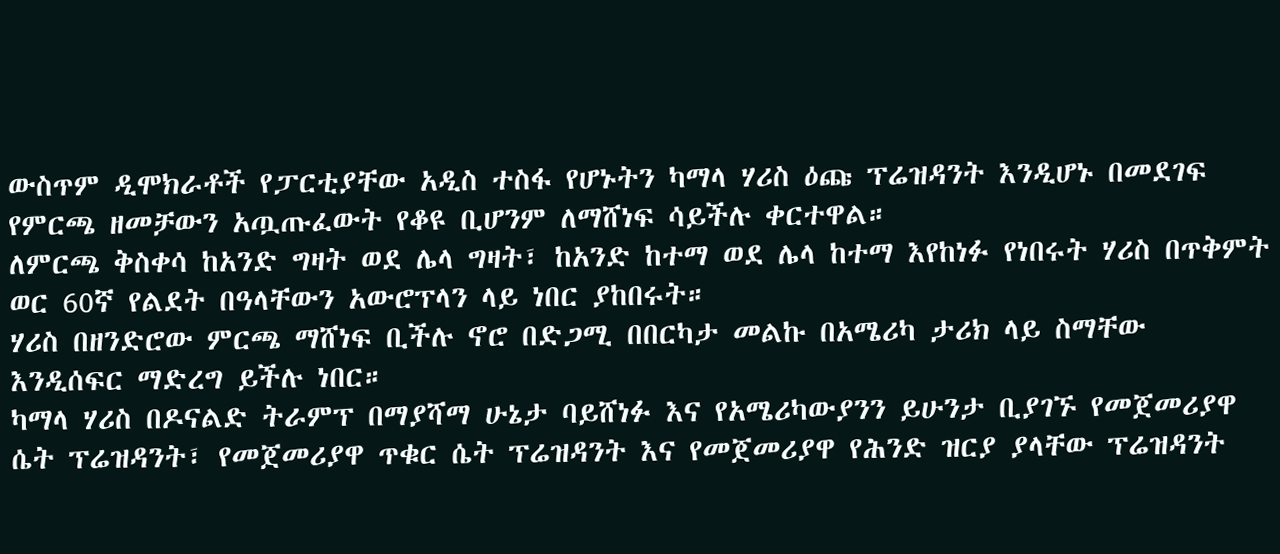ውስጥም ዲሞክራቶች የፓርቲያቸው አዲስ ተስፋ የሆኑትን ካማላ ሃሪስ ዕጩ ፕሬዝዳንት እንዲሆኑ በመደገፍ የምርጫ ዘመቻውን አጧጡፈውት የቆዩ ቢሆንም ለማሸነፍ ሳይችሉ ቀርተዋል።
ለምርጫ ቅስቀሳ ከአንድ ግዛት ወደ ሌላ ግዛት፣ ከአንድ ከተማ ወደ ሌላ ከተማ እየከነፉ የነበሩት ሃሪስ በጥቅምት ወር 60ኛ የልደት በዓላቸውን አውሮፕላን ላይ ነበር ያከበሩት።
ሃሪስ በዘንድሮው ምርጫ ማሸነፍ ቢችሉ ኖሮ በድጋሚ በበርካታ መልኩ በአሜሪካ ታሪክ ላይ ስማቸው እንዲሰፍር ማድረግ ይችሉ ነበር።
ካማላ ሃሪስ በዶናልድ ትራምፕ በማያሻማ ሁኔታ ባይሸነፉ እና የአሜሪካውያንን ይሁንታ ቢያገኙ የመጀመሪያዋ ሴት ፕሬዝዳንት፣ የመጀመሪያዋ ጥቁር ሴት ፕሬዝዳንት እና የመጀመሪያዋ የሕንድ ዝርያ ያላቸው ፕሬዝዳንት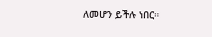ለመሆን ይችሉ ነበር።